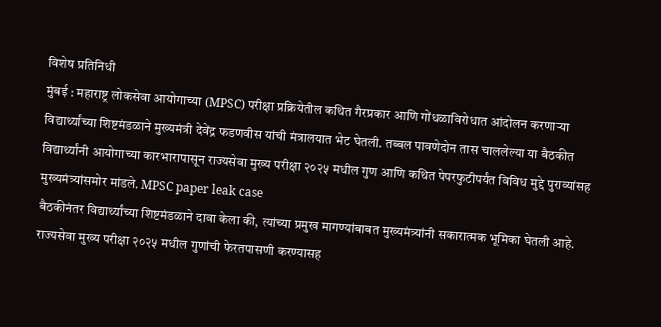विशेष प्रतिनिधी
मुंबई : महाराष्ट्र लोकसेवा आयोगाच्या (MPSC) परीक्षा प्रक्रियेतील कथित गैरप्रकार आणि गोंधळाविरोधात आंदोलन करणाऱ्या विद्यार्थ्यांच्या शिष्टमंडळाने मुख्यमंत्री देवेंद्र फडणवीस यांची मंत्रालयात भेट घेतली. तब्बल पावणेदोन तास चाललेल्या या बैठकीत विद्यार्थ्यांनी आयोगाच्या कारभारापासून राज्यसेवा मुख्य परीक्षा २०२५ मधील गुण आणि कथित पेपरफुटीपर्यंत विविध मुद्दे पुराव्यांसह मुख्यमंत्र्यांसमोर मांडले. MPSC paper leak case
बैठकीनंतर विद्यार्थ्यांच्या शिष्टमंडळाने दावा केला की, त्यांच्या प्रमुख मागण्यांबाबत मुख्यमंत्र्यांनी सकारात्मक भूमिका घेतली आहे. राज्यसेवा मुख्य परीक्षा २०२५ मधील गुणांची फेरतपासणी करण्यासह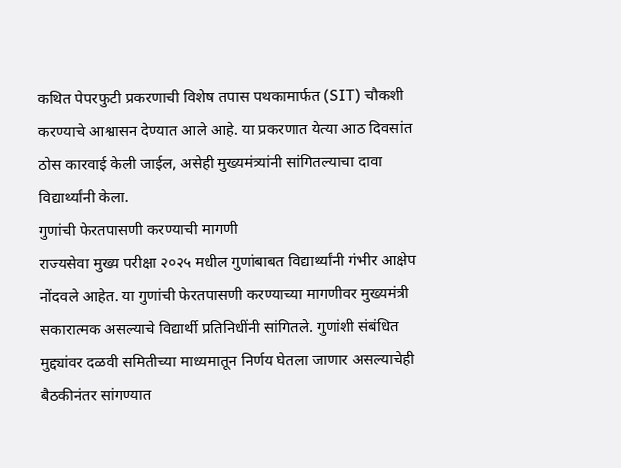कथित पेपरफुटी प्रकरणाची विशेष तपास पथकामार्फत (SIT) चौकशी करण्याचे आश्वासन देण्यात आले आहे. या प्रकरणात येत्या आठ दिवसांत ठोस कारवाई केली जाईल, असेही मुख्यमंत्र्यांनी सांगितल्याचा दावा विद्यार्थ्यांनी केला.
गुणांची फेरतपासणी करण्याची मागणी
राज्यसेवा मुख्य परीक्षा २०२५ मधील गुणांबाबत विद्यार्थ्यांनी गंभीर आक्षेप नोंदवले आहेत. या गुणांची फेरतपासणी करण्याच्या मागणीवर मुख्यमंत्री सकारात्मक असल्याचे विद्यार्थी प्रतिनिधींनी सांगितले. गुणांशी संबंधित मुद्द्यांवर दळवी समितीच्या माध्यमातून निर्णय घेतला जाणार असल्याचेही बैठकीनंतर सांगण्यात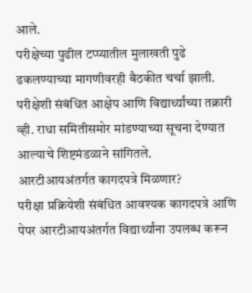आले.
परीक्षेच्या पुढील टप्प्यातील मुलाखती पुढे ढकलण्याच्या मागणीवरही बैठकीत चर्चा झाली. परीक्षेशी संबंधित आक्षेप आणि विद्यार्थ्यांच्या तक्रारी व्ही. राधा समितीसमोर मांडण्याच्या सूचना देण्यात आल्याचे शिष्टमंडळाने सांगितले.
आरटीआयअंतर्गत कागदपत्रे मिळणार?
परीक्षा प्रक्रियेशी संबंधित आवश्यक कागदपत्रे आणि पेपर आरटीआयअंतर्गत विद्यार्थ्यांना उपलब्ध करून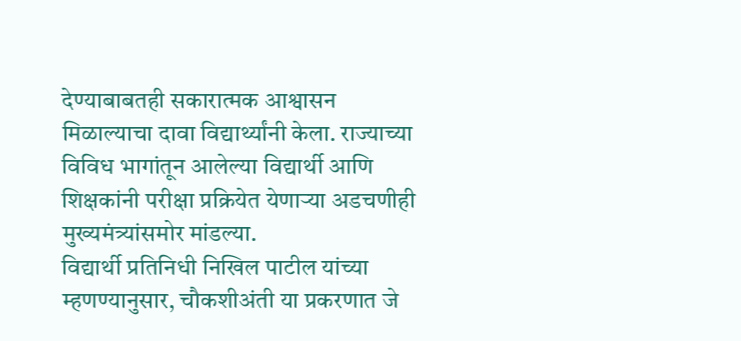देण्याबाबतही सकारात्मक आश्वासन मिळाल्याचा दावा विद्यार्थ्यांनी केला. राज्याच्या विविध भागांतून आलेल्या विद्यार्थी आणि शिक्षकांनी परीक्षा प्रक्रियेत येणाऱ्या अडचणीही मुख्यमंत्र्यांसमोर मांडल्या.
विद्यार्थी प्रतिनिधी निखिल पाटील यांच्या म्हणण्यानुसार, चौकशीअंती या प्रकरणात जे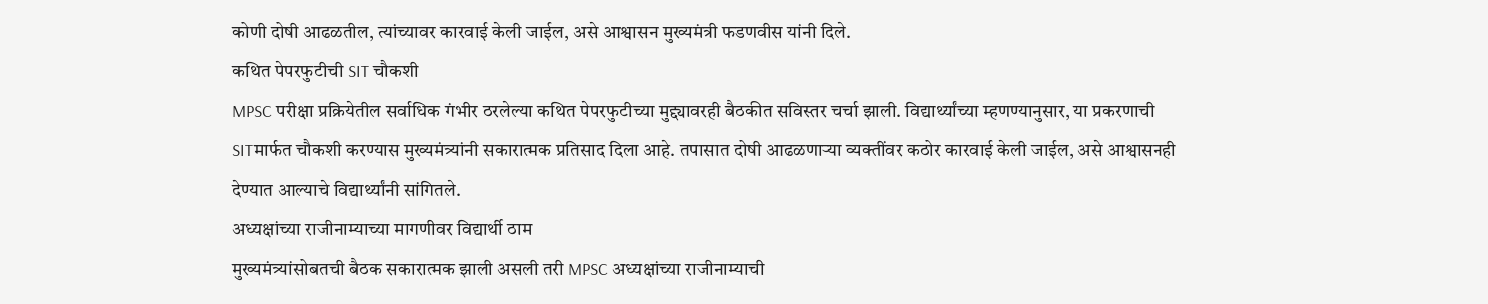कोणी दोषी आढळतील, त्यांच्यावर कारवाई केली जाईल, असे आश्वासन मुख्यमंत्री फडणवीस यांनी दिले.
कथित पेपरफुटीची SIT चौकशी
MPSC परीक्षा प्रक्रियेतील सर्वाधिक गंभीर ठरलेल्या कथित पेपरफुटीच्या मुद्द्यावरही बैठकीत सविस्तर चर्चा झाली. विद्यार्थ्यांच्या म्हणण्यानुसार, या प्रकरणाची SITमार्फत चौकशी करण्यास मुख्यमंत्र्यांनी सकारात्मक प्रतिसाद दिला आहे. तपासात दोषी आढळणाऱ्या व्यक्तींवर कठोर कारवाई केली जाईल, असे आश्वासनही देण्यात आल्याचे विद्यार्थ्यांनी सांगितले.
अध्यक्षांच्या राजीनाम्याच्या मागणीवर विद्यार्थी ठाम
मुख्यमंत्र्यांसोबतची बैठक सकारात्मक झाली असली तरी MPSC अध्यक्षांच्या राजीनाम्याची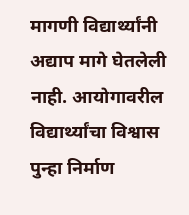मागणी विद्यार्थ्यांनी अद्याप मागे घेतलेली नाही. आयोगावरील विद्यार्थ्यांचा विश्वास पुन्हा निर्माण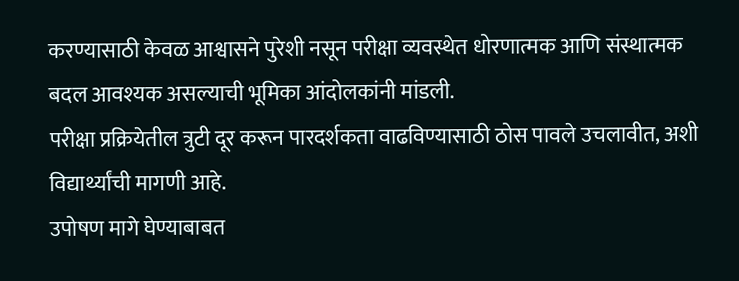करण्यासाठी केवळ आश्वासने पुरेशी नसून परीक्षा व्यवस्थेत धोरणात्मक आणि संस्थात्मक बदल आवश्यक असल्याची भूमिका आंदोलकांनी मांडली.
परीक्षा प्रक्रियेतील त्रुटी दूर करून पारदर्शकता वाढविण्यासाठी ठोस पावले उचलावीत, अशी विद्यार्थ्यांची मागणी आहे.
उपोषण मागे घेण्याबाबत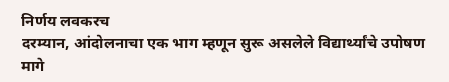निर्णय लवकरच
दरम्यान, आंदोलनाचा एक भाग म्हणून सुरू असलेले विद्यार्थ्यांचे उपोषण मागे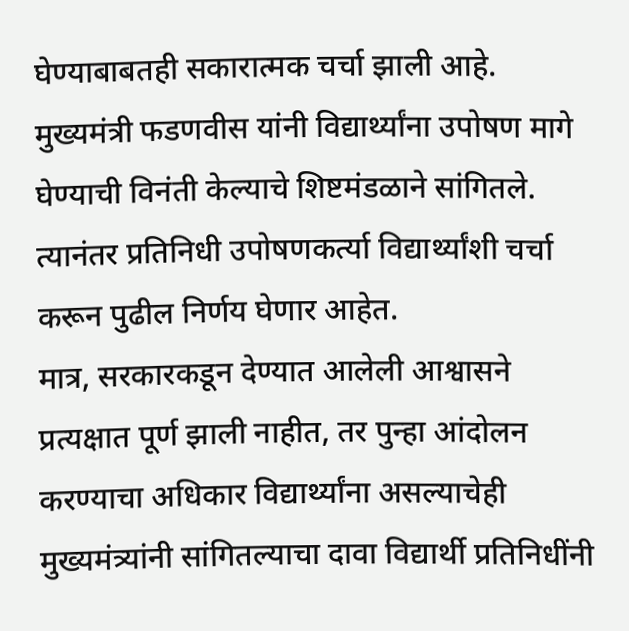घेण्याबाबतही सकारात्मक चर्चा झाली आहे. मुख्यमंत्री फडणवीस यांनी विद्यार्थ्यांना उपोषण मागे घेण्याची विनंती केल्याचे शिष्टमंडळाने सांगितले. त्यानंतर प्रतिनिधी उपोषणकर्त्या विद्यार्थ्यांशी चर्चा करून पुढील निर्णय घेणार आहेत.
मात्र, सरकारकडून देण्यात आलेली आश्वासने प्रत्यक्षात पूर्ण झाली नाहीत, तर पुन्हा आंदोलन करण्याचा अधिकार विद्यार्थ्यांना असल्याचेही मुख्यमंत्र्यांनी सांगितल्याचा दावा विद्यार्थी प्रतिनिधींनी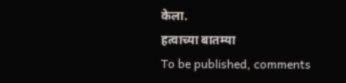केला.
हत्वाच्या बातम्या
To be published, comments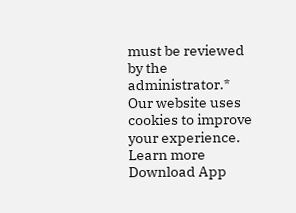must be reviewed by the administrator.*
Our website uses cookies to improve your experience. Learn more
Download App